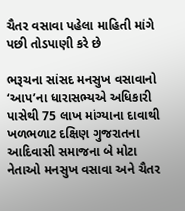ચૈતર વસાવા પહેલા માહિતી માંગે પછી તોડપાણી કરે છે

ભરૂચના સાંસદ મનસુખ વસાવાનો ‘આપ’ના ધારાસભ્યએ અધિકારી પાસેથી 75 લાખ માંગ્યાના દાવાથી ખળભળાટ દક્ષિણ ગુજરાતના આદિવાસી સમાજના બે મોટા નેતાઓ મનસુખ વસાવા અને ચૈતર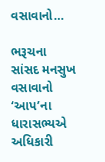વસાવાનો…

ભરૂચના સાંસદ મનસુખ વસાવાનો ‘આપ’ના ધારાસભ્યએ અધિકારી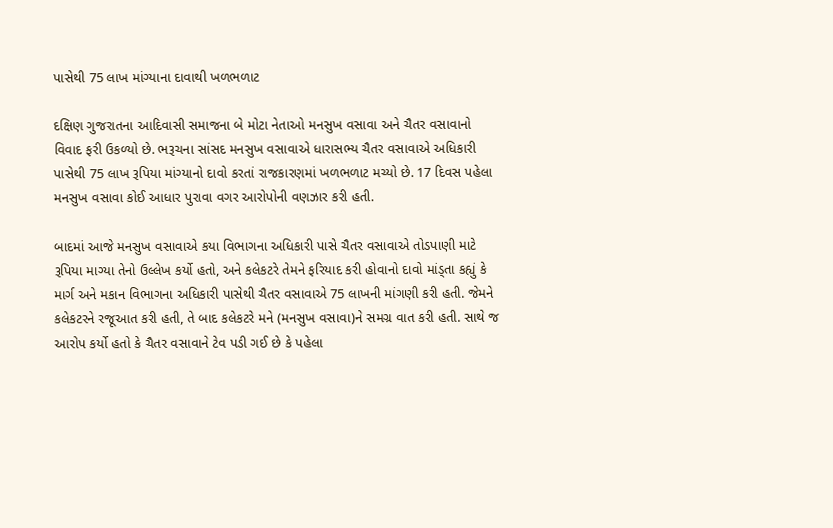પાસેથી 75 લાખ માંગ્યાના દાવાથી ખળભળાટ

દક્ષિણ ગુજરાતના આદિવાસી સમાજના બે મોટા નેતાઓ મનસુખ વસાવા અને ચૈતર વસાવાનો વિવાદ ફરી ઉકળ્યો છે. ભરૂચના સાંસદ મનસુખ વસાવાએ ધારાસભ્ય ચૈતર વસાવાએ અધિકારી પાસેથી 75 લાખ રૂપિયા માંગ્યાનો દાવો કરતાં રાજકારણમાં ખળભળાટ મચ્યો છે. 17 દિવસ પહેલા મનસુખ વસાવા કોઈ આધાર પુરાવા વગર આરોપોની વણઝાર કરી હતી.

બાદમાં આજે મનસુખ વસાવાએ કયા વિભાગના અધિકારી પાસે ચૈતર વસાવાએ તોડપાણી માટે રૂપિયા માગ્યા તેનો ઉલ્લેખ કર્યો હતો, અને કલેકટરે તેમને ફરિયાદ કરી હોવાનો દાવો માંડ્તા કહ્યું કે માર્ગ અને મકાન વિભાગના અધિકારી પાસેથી ચૈતર વસાવાએ 75 લાખની માંગણી કરી હતી. જેમને કલેકટરને રજૂઆત કરી હતી, તે બાદ કલેકટરે મને (મનસુખ વસાવા)ને સમગ્ર વાત કરી હતી. સાથે જ આરોપ કર્યો હતો કે ચૈતર વસાવાને ટેવ પડી ગઈ છે કે પહેલા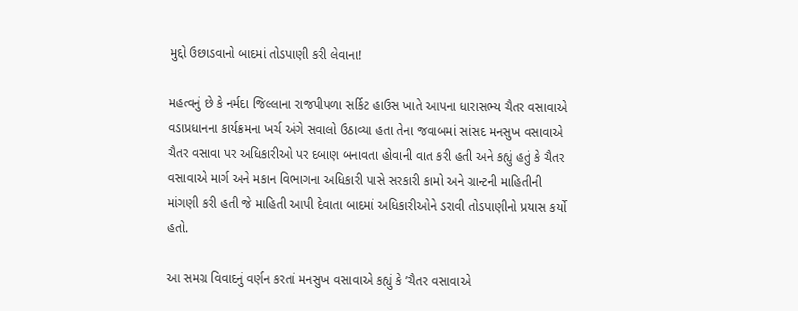મુદ્દો ઉછાડવાનો બાદમાં તોડપાણી કરી લેવાના!

મહત્વનું છે કે નર્મદા જિલ્લાના રાજપીપળા સર્કિટ હાઉસ ખાતે આપના ધારાસભ્ય ચૈતર વસાવાએ વડાપ્રધાનના કાર્યક્રમના ખર્ચ અંગે સવાલો ઉઠાવ્યા હતા તેના જવાબમાં સાંસદ મનસુખ વસાવાએ ચૈતર વસાવા પર અધિકારીઓ પર દબાણ બનાવતા હોવાની વાત કરી હતી અને કહ્યું હતું કે ચૈતર વસાવાએ માર્ગ અને મકાન વિભાગના અધિકારી પાસે સરકારી કામો અને ગ્રાન્ટની માહિતીની માંગણી કરી હતી જે માહિતી આપી દેવાતા બાદમાં અધિકારીઓને ડરાવી તોડપાણીનો પ્રયાસ કર્યો હતો.

આ સમગ્ર વિવાદનું વર્ણન કરતાં મનસુખ વસાવાએ કહ્યું કે ’ચૈતર વસાવાએ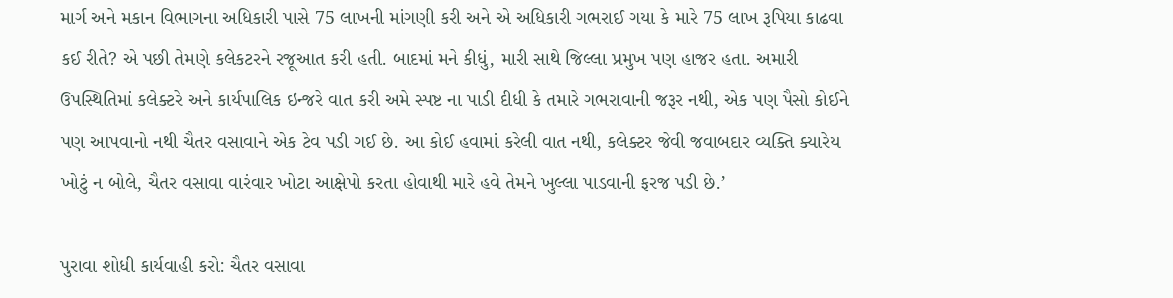માર્ગ અને મકાન વિભાગના અધિકારી પાસે 75 લાખની માંગણી કરી અને એ અધિકારી ગભરાઈ ગયા કે મારે 75 લાખ રૂપિયા કાઢવા કઈ રીતે? એ પછી તેમણે કલેકટરને રજૂઆત કરી હતી. બાદમાં મને કીધું, મારી સાથે જિલ્લા પ્રમુખ પણ હાજર હતા. અમારી ઉપસ્થિતિમાં કલેક્ટરે અને કાર્યપાલિક ઇન્જરે વાત કરી અમે સ્પષ્ટ ના પાડી દીધી કે તમારે ગભરાવાની જરૂર નથી, એક પણ પૈસો કોઈને પણ આપવાનો નથી ચૈતર વસાવાને એક ટેવ પડી ગઈ છે. આ કોઈ હવામાં કરેલી વાત નથી, કલેક્ટર જેવી જવાબદાર વ્યક્તિ ક્યારેય ખોટું ન બોલે, ચૈતર વસાવા વારંવાર ખોટા આક્ષેપો કરતા હોવાથી મારે હવે તેમને ખુલ્લા પાડવાની ફરજ પડી છે.’

પુરાવા શોધી કાર્યવાહી કરો: ચૈતર વસાવા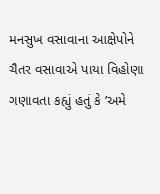મનસુખ વસાવાના આક્ષેપોને ચૈતર વસાવાએ પાયા વિહોણા ગણાવતા કહ્યું હતું કે ’અમે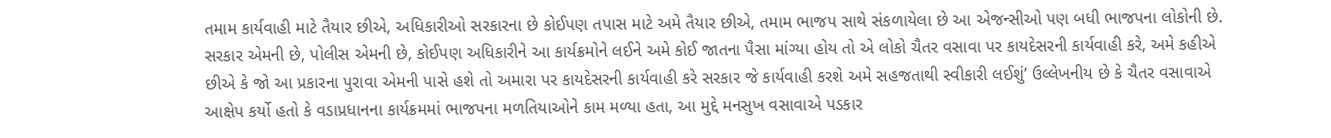તમામ કાર્યવાહી માટે તૈયાર છીએ, અધિકારીઓ સરકારના છે કોઈપણ તપાસ માટે અમે તૈયાર છીએ, તમામ ભાજપ સાથે સંકળાયેલા છે આ એજન્સીઓ પણ બધી ભાજપના લોકોની છે. સરકાર એમની છે, પોલીસ એમની છે, કોઈપણ અધિકારીને આ કાર્યક્રમોને લઈને અમે કોઈ જાતના પૈસા માંગ્યા હોય તો એ લોકો ચૈતર વસાવા પર કાયદેસરની કાર્યવાહી કરે, અમે કહીએ છીએ કે જો આ પ્રકારના પુરાવા એમની પાસે હશે તો અમારા પર કાયદેસરની કાર્યવાહી કરે સરકાર જે કાર્યવાહી કરશે અમે સહજતાથી સ્વીકારી લઈશું’ ઉલ્લેખનીય છે કે ચૈતર વસાવાએ આક્ષેપ કર્યો હતો કે વડાપ્રધાનના કાર્યક્રમમાં ભાજપના મળતિયાઓને કામ મળ્યા હતા, આ મુદ્દે મનસુખ વસાવાએ પડકાર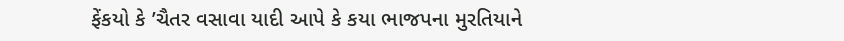ફેંકયો કે ’ચૈતર વસાવા યાદી આપે કે કયા ભાજપના મુરતિયાને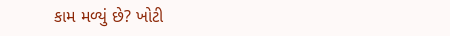કામ મળ્યું છે? ખોટી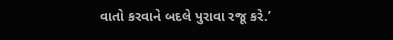વાતો કરવાને બદલે પુરાવા રજૂ કરે.’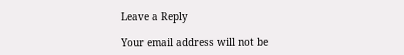Leave a Reply

Your email address will not be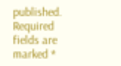published. Required fields are marked *